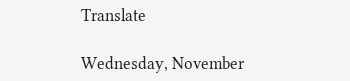Translate

Wednesday, November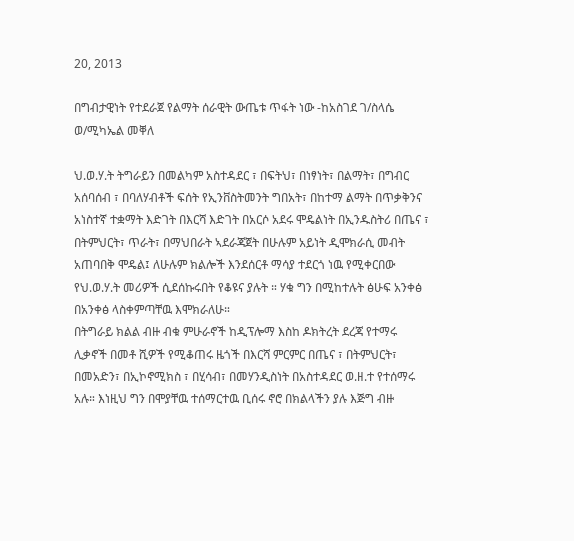20, 2013

በግብታዊነት የተደራጀ የልማት ሰራዊት ውጤቱ ጥፋት ነው -ከአስገደ ገ/ስላሴ ወ/ሚካኤል መቐለ

ህ.ወ.ሃ.ት ትግራይን በመልካም አስተዳደር ፣ በፍትህ፣ በነፃነት፣ በልማት፣ በግብር አሰባሰብ ፣ በባለሃብቶች ፍሰት የኢንቨስትመንት ግበአት፣ በከተማ ልማት በጥቃቅንና አነስተኛ ተቋማት እድገት በእርሻ እድገት በአርሶ አደሩ ሞዴልነት በኢንዱስትሪ በጤና ፣ በትምህርት፣ ጥራት፣ በማህበራት ኣደራጃጀት በሁሉም አይነት ዲሞክራሲ መብት አጠባበቅ ሞዴል፤ ለሁሉም ክልሎች እንደሰርቶ ማሳያ ተደርጎ ነዉ የሚቀርበው የህ.ወ.ሃ.ት መሪዎች ሲደሰኩሩበት የቆዩና ያሉት ። ሃቁ ግን በሚከተሉት ፅሁፍ አንቀፅ በአንቀፅ ላስቀምጣቸዉ እሞክራለሁ።
በትግራይ ክልል ብዙ ብቁ ምሁራኖች ከዲፕሎማ እስከ ዶክትረት ደረጃ የተማሩ ሊቃኖች በመቶ ሺዎች የሚቆጠሩ ዜጎች በእርሻ ምርምር በጤና ፣ በትምህርት፣ በመአድን፣ በኢኮኖሚክስ ፣ በሂሳብ፣ በመሃንዲስነት በአስተዳደር ወ.ዘ.ተ የተሰማሩ አሉ። እነዚህ ግን በሞያቸዉ ተሰማርተዉ ቢሰሩ ኖሮ በክልላችን ያሉ እጅግ ብዙ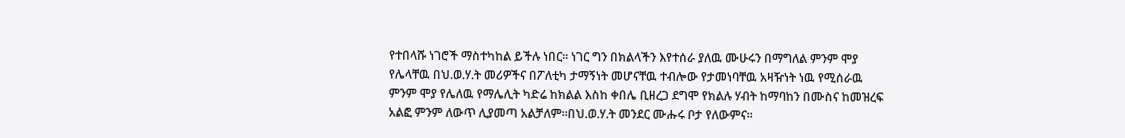የተበላሹ ነገሮች ማስተካከል ይችሉ ነበር። ነገር ግን በክልላችን እየተሰራ ያለዉ ሙሁሩን በማግለል ምንም ሞያ የሌላቸዉ በህ.ወ.ሃ.ት መሪዎችና በፖለቲካ ታማኝነት መሆናቸዉ ተብሎው የታመነባቸዉ አዛዥነት ነዉ የሚሰራዉ ምንም ሞያ የሌለዉ የማሌሊት ካድሬ ከክልል እስከ ቀበሌ ቢዘረጋ ደግሞ የክልሉ ሃብት ከማባከን በሙስና ከመዝረፍ አልፎ ምንም ለውጥ ሊያመጣ አልቻለም።በህ.ወ.ሃ.ት መንደር ሙሑሩ ቦታ የለውምና።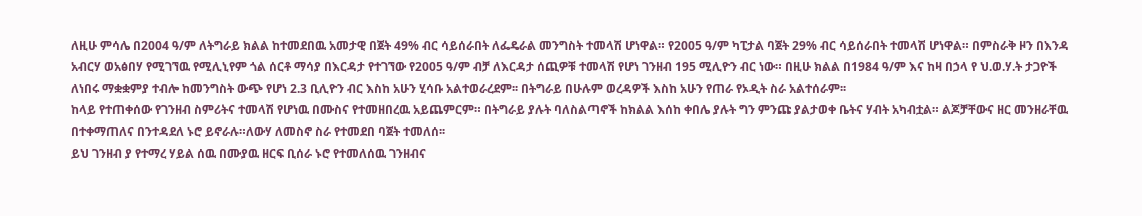ለዚሁ ምሳሌ በ2004 ዓ/ም ለትግራይ ክልል ከተመደበዉ አመታዊ በጀት 49% ብር ሳይሰራበት ለፌዴራል መንግስት ተመላሽ ሆነዋል። የ2005 ዓ/ም ካፒታል ባጀት 29% ብር ሳይሰራበት ተመላሽ ሆነዋል። በምስራቅ ዞን በእንዳ አብርሃ ወአፅበሃ የሚገኘዉ የሚሊኒየም ጎል ሰርቶ ማሳያ በእርዳታ የተገኘው የ2005 ዓ/ም ብቻ ለእርዳታ ሰጪዎቹ ተመላሽ የሆነ ገንዘብ 195 ሚሊዮን ብር ነው። በዚሁ ክልል በ1984 ዓ/ም እና ከዛ በኃላ የ ህ.ወ.ሃ.ት ታጋዮች ለነበሩ ማቋቋምያ ተብሎ ከመንግስት ውጭ የሆነ 2.3 ቢሊዮን ብር እስከ አሁን ሂሳቡ አልተወራረደም፡፡ በትግራይ በሁሉም ወረዳዎች እስከ አሁን የጠራ የኦዲት ስራ አልተሰራም፡፡
ከላይ የተጠቀሰው የገንዘብ ስምሪትና ተመላሽ የሆነዉ በሙስና የተመዘበረዉ አይጨምርም። በትግራይ ያሉት ባለስልጣኖች ከክልል እሰከ ቀበሌ ያሉት ግን ምንጩ ያልታወቀ ቤትና ሃብት አካብቷል። ልጆቻቸውና ዘር መንዘራቸዉ በተቀማጠለና በንተዳደለ ኑሮ ይኖራሉ።ለውሃ ለመስኖ ስራ የተመደበ ባጀት ተመለሰ፡፡
ይህ ገንዘብ ያ የተማረ ሃይል ሰዉ በሙያዉ ዘርፍ ቢሰራ ኑሮ የተመለሰዉ ገንዘብና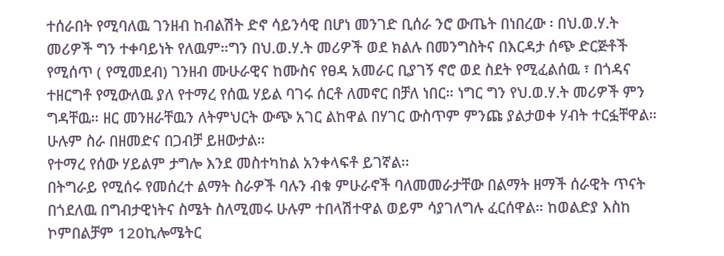ተሰራበት የሚባለዉ ገንዘብ ከብልሽት ድኖ ሳይንሳዊ በሆነ መንገድ ቢሰራ ንሮ ውጤት በነበረው ፡ በህ.ወ.ሃ.ት መሪዎች ግን ተቀባይነት የለዉም።ግን በህ.ወ.ሃ.ት መሪዎች ወደ ክልሉ በመንግስትና በእርዳታ ሰጭ ድርጅቶች የሚሰጥ ( የሚመደብ) ገንዘብ ሙሁራዊና ከሙስና የፀዳ አመራር ቢያገኝ ኖሮ ወደ ስደት የሚፈልሰዉ ፣ በጎዳና ተዘርግቶ የሚውለዉ ያለ የተማረ የሰዉ ሃይል ባገሩ ሰርቶ ለመኖር በቻለ ነበር። ነግር ግን የህ.ወ.ሃ.ት መሪዎች ምን ግዳቸዉ። ዘር መንዘራቸዉን ለትምህርት ውጭ አገር ልከዋል በሃገር ውስጥም ምንጩ ያልታወቀ ሃብት ተርፏቸዋል። ሁሉም ስራ በዘመድና በጋብቻ ይዘውታል።
የተማረ የሰው ሃይልም ታግሎ እንደ መስተካከል አንቀላፍቶ ይገኛል፡፡
በትግራይ የሚሰሩ የመሰረተ ልማት ስራዎች ባሉን ብቁ ምሁራኖች ባለመመራታቸው በልማት ዘማች ሰራዊት ጥናት በጎደለዉ በግብታዊነትና ስሜት ስለሚመሩ ሁሉም ተበላሽተዋል ወይም ሳያገለግሉ ፈርሰዋል። ከወልድያ እስከ ኮምበልቻም 120ኪሎሜትር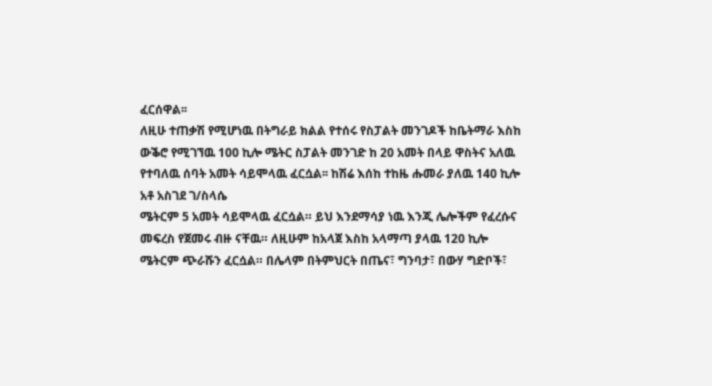ፈርሰዋል፡፡
ለዚሁ ተጠቃሽ የሚሆነዉ በትግራይ ክልል የተሰሩ የስፓልት መንገዶች ከቤትማራ እስከ ውቕሮ የሚገኘዉ 100 ኪሎ ሜትር ስፓልት መንገድ ከ 20 አመት በላይ ዋስትና አለዉ የተባለዉ ሰባት አመት ሳይሞላዉ ፈርሷል፡፡ ከሽሬ እሰከ ተከዜ ሑመራ ያለዉ 140 ኪሎ
አቶ አስገደ ገ/ስላሴ
ሜትርም 5 አመት ሳይሞላዉ ፈርሷል። ይህ እንደማሳያ ነዉ እንጂ ሌሎችም የፈረሱና መፍረስ የጀመሩ ብዙ ናቸዉ። ለዚሁም ከአላጀ እስከ አላማጣ ያላዉ 120 ኪሎ ሜትርም ጭራሹን ፈርሷል። በሌላም በትምህርት በጤና፣ ግንባታ፣ በውሃ ግድቦች፣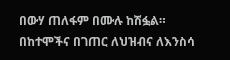በውሃ ጠለፋም በሙሉ ከሽፏል። በከተሞችና በገጠር ለህዝብና ለእንስሳ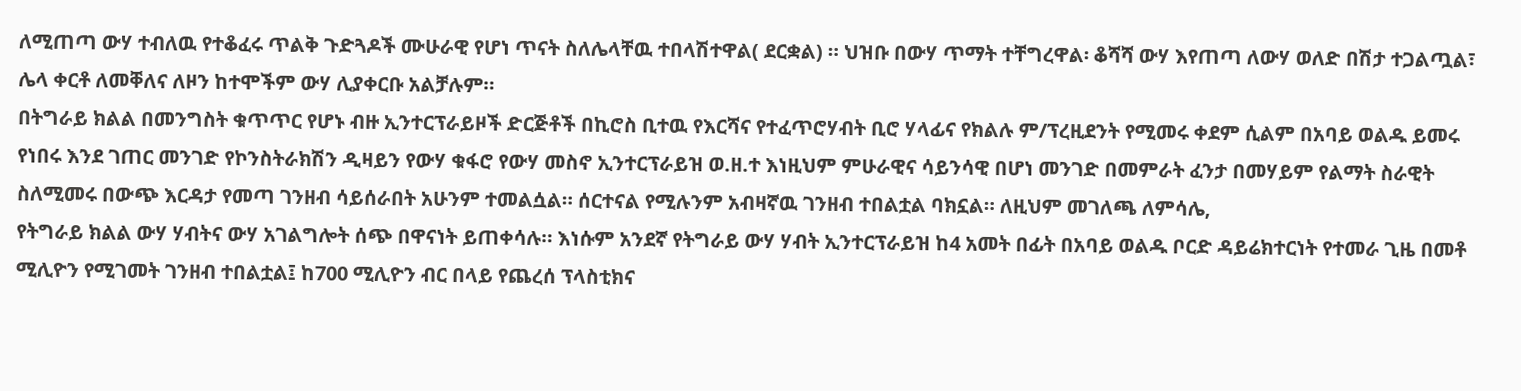ለሚጠጣ ውሃ ተብለዉ የተቆፈሩ ጥልቅ ጉድጓዶች ሙሁራዊ የሆነ ጥናት ስለሌላቸዉ ተበላሽተዋል( ደርቋል) ። ህዝቡ በውሃ ጥማት ተቸግረዋል፡ ቆሻሻ ውሃ እየጠጣ ለውሃ ወለድ በሽታ ተጋልጧል፣ ሌላ ቀርቶ ለመቐለና ለዞን ከተሞችም ውሃ ሊያቀርቡ አልቻሉም።
በትግራይ ክልል በመንግስት ቁጥጥር የሆኑ ብዙ ኢንተርፕራይዞች ድርጅቶች በኪሮስ ቢተዉ የእርሻና የተፈጥሮሃብት ቢሮ ሃላፊና የክልሉ ም/ፕረዚደንት የሚመሩ ቀደም ሲልም በአባይ ወልዱ ይመሩ የነበሩ እንደ ገጠር መንገድ የኮንስትራክሽን ዲዛይን የውሃ ቁፋሮ የውሃ መስኖ ኢንተርፕራይዝ ወ.ዘ.ተ እነዚህም ምሁራዊና ሳይንሳዊ በሆነ መንገድ በመምራት ፈንታ በመሃይም የልማት ስራዊት ስለሚመሩ በውጭ እርዳታ የመጣ ገንዘብ ሳይሰራበት አሁንም ተመልሷል። ሰርተናል የሚሉንም አብዛኛዉ ገንዘብ ተበልቷል ባክኗል። ለዚህም መገለጫ ለምሳሌ,
የትግራይ ክልል ውሃ ሃብትና ውሃ አገልግሎት ሰጭ በዋናነት ይጠቀሳሉ። እነሱም አንደኛ የትግራይ ውሃ ሃብት ኢንተርፕራይዝ ከ4 አመት በፊት በአባይ ወልዱ ቦርድ ዳይሬክተርነት የተመራ ጊዜ በመቶ ሚሊዮን የሚገመት ገንዘብ ተበልቷል፤ ከ700 ሚሊዮን ብር በላይ የጨረሰ ፕላስቲክና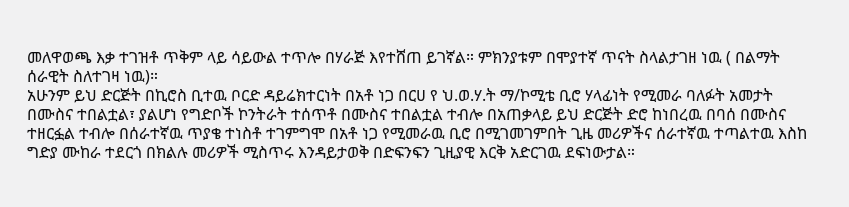መለዋወጫ እቃ ተገዝቶ ጥቅም ላይ ሳይውል ተጥሎ በሃራጅ እየተሸጠ ይገኛል። ምክንያቱም በሞያተኛ ጥናት ስላልታገዘ ነዉ ( በልማት ሰራዊት ስለተገዛ ነዉ)።
አሁንም ይህ ድርጅት በኪሮስ ቢተዉ ቦርድ ዳይሬክተርነት በአቶ ነጋ በርሀ የ ህ.ወ.ሃ.ት ማ/ኮሚቴ ቢሮ ሃላፊነት የሚመራ ባለፉት አመታት በሙስና ተበልቷል፣ ያልሆነ የግድቦች ኮንትራት ተሰጥቶ በሙስና ተበልቷል ተብሎ በአጠቃላይ ይህ ድርጅት ድሮ ከነበረዉ በባሰ በሙስና ተዘርፏል ተብሎ በሰራተኛዉ ጥያቄ ተነስቶ ተገምግሞ በአቶ ነጋ የሚመራዉ ቢሮ በሚገመገምበት ጊዜ መሪዎችና ሰራተኛዉ ተጣልተዉ እስከ ግድያ ሙከራ ተደርጎ በክልሉ መሪዎች ሚስጥሩ እንዳይታወቅ በድፍንፍን ጊዚያዊ እርቅ አድርገዉ ደፍነውታል።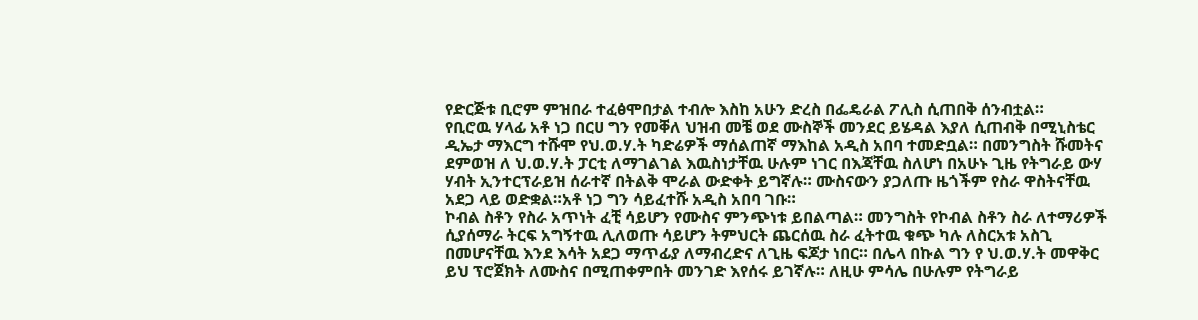የድርጅቱ ቢሮም ምዝበራ ተፈፅሞበታል ተብሎ እስከ አሁን ድረስ በፌዴራል ፖሊስ ሲጠበቅ ሰንብቷል።
የቢሮዉ ሃላፊ አቶ ነጋ በርሀ ግን የመቐለ ህዝብ መቼ ወደ ሙስኞች መንደር ይሄዳል እያለ ሲጠብቅ በሚኒስቴር ዲኤታ ማእርግ ተሹሞ የህ.ወ.ሃ.ት ካድሬዎች ማሰልጠኛ ማእከል አዲስ አበባ ተመድቧል። በመንግስት ሹመትና ደምወዝ ለ ህ.ወ.ሃ.ት ፓርቲ ለማገልገል እዉስነታቸዉ ሁሉም ነገር በእጃቸዉ ስለሆነ በአሁኑ ጊዜ የትግራይ ውሃ ሃብት ኢንተርፕራይዝ ሰራተኛ በትልቅ ሞራል ውድቀት ይግኛሉ። ሙስናውን ያጋለጡ ዜጎችም የስራ ዋስትናቸዉ አደጋ ላይ ወድቋል።አቶ ነጋ ግን ሳይፈተሹ አዲስ አበባ ገቡ።
ኮብል ስቶን የስራ አጥነት ፈቺ ሳይሆን የሙስና ምንጭነቱ ይበልጣል። መንግስት የኮብል ስቶን ስራ ለተማሪዎች ሲያሰማራ ትርፍ አግኝተዉ ሊለወጡ ሳይሆን ትምህርት ጨርሰዉ ስራ ፈትተዉ ቁጭ ካሉ ለስርአቱ አስጊ በመሆናቸዉ እንደ እሳት አደጋ ማጥፊያ ለማብረድና ለጊዜ ፍጆታ ነበር። በሌላ በኩል ግን የ ህ.ወ.ሃ.ት መዋቅር ይህ ፕሮጀክት ለሙስና በሚጠቀምበት መንገድ እየሰሩ ይገኛሉ። ለዚሁ ምሳሌ በሁሉም የትግራይ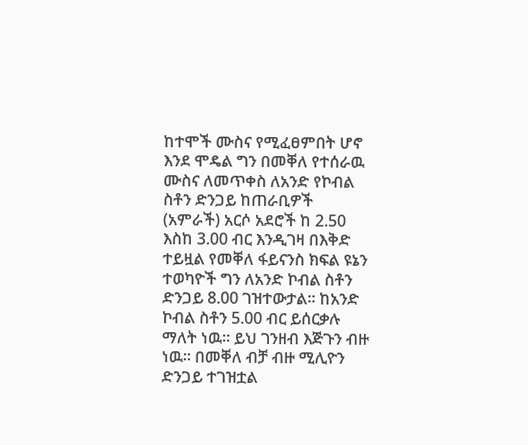ከተሞች ሙስና የሚፈፀምበት ሆኖ እንደ ሞዴል ግን በመቐለ የተሰራዉ ሙስና ለመጥቀስ ለአንድ የኮብል ስቶን ድንጋይ ከጠራቢዎች (አምራች) አርሶ አደሮች ከ 2.50 እስከ 3.00 ብር እንዲገዛ በእቅድ ተይዟል የመቐለ ፋይናንስ ክፍል ዩኔን ተወካዮች ግን ለአንድ ኮብል ስቶን ድንጋይ 8.00 ገዝተውታል። ከአንድ ኮብል ስቶን 5.00 ብር ይሰርቃሉ ማለት ነዉ፡፡ ይህ ገንዘብ እጅጉን ብዙ ነዉ፡፡ በመቐለ ብቻ ብዙ ሚሊዮን ድንጋይ ተገዝቷል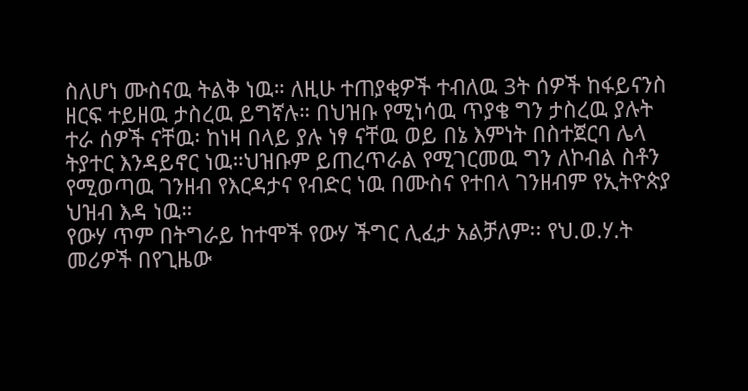ስለሆነ ሙስናዉ ትልቅ ነዉ። ለዚሁ ተጠያቂዎች ተብለዉ 3ት ሰዎች ከፋይናንስ ዘርፍ ተይዘዉ ታስረዉ ይግኛሉ። በህዝቡ የሚነሳዉ ጥያቄ ግን ታስረዉ ያሉት ተራ ሰዎች ናቸዉ፡ ከነዛ በላይ ያሉ ነፃ ናቸዉ ወይ በኔ እምነት በስተጀርባ ሌላ ትያተር እንዳይኖር ነዉ።ህዝቡም ይጠረጥራል የሚገርመዉ ግን ለኮብል ስቶን የሚወጣዉ ገንዘብ የእርዳታና የብድር ነዉ በሙስና የተበላ ገንዘብም የኢትዮጵያ ህዝብ እዳ ነዉ።
የውሃ ጥም በትግራይ ከተሞች የውሃ ችግር ሊፈታ አልቻለም፡፡ የህ.ወ.ሃ.ት መሪዎች በየጊዜው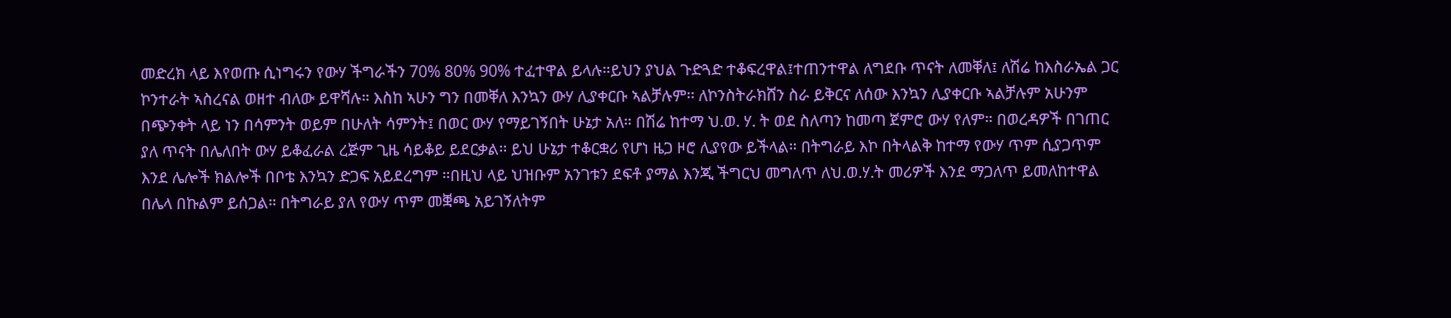መድረክ ላይ እየወጡ ሲነግሩን የውሃ ችግራችን 70% 80% 90% ተፈተዋል ይላሉ።ይህን ያህል ጉድጓድ ተቆፍረዋል፤ተጠንተዋል ለግደቡ ጥናት ለመቐለ፤ ለሽሬ ከእስራኤል ጋር ኮንተራት ኣስረናል ወዘተ ብለው ይዋሻሉ። እስከ ኣሁን ግን በመቐለ እንኳን ውሃ ሊያቀርቡ ኣልቻሉም፡፡ ለኮንስትራክሸን ስራ ይቅርና ለሰው እንኳን ሊያቀርቡ ኣልቻሉም አሁንም በጭንቀት ላይ ነን በሳምንት ወይም በሁለት ሳምንት፤ በወር ውሃ የማይገኝበት ሁኔታ አለ። በሽሬ ከተማ ህ.ወ. ሃ. ት ወደ ስለጣን ከመጣ ጀምሮ ውሃ የለም። በወረዳዎች በገጠር ያለ ጥናት በሌለበት ውሃ ይቆፈራል ረጅም ጊዜ ሳይቆይ ይደርቃል፡፡ ይህ ሁኔታ ተቆርቋሪ የሆነ ዜጋ ዞሮ ሊያየው ይችላል። በትግራይ እኮ በትላልቅ ከተማ የውሃ ጥም ሲያጋጥም እንደ ሌሎች ክልሎች በቦቴ እንኳን ድጋፍ አይደረግም ።በዚህ ላይ ህዝቡም አንገቱን ደፍቶ ያማል እንጂ ችግርህ መግለጥ ለህ.ወ.ሃ.ት መሪዎች እንደ ማጋለጥ ይመለከተዋል በሌላ በኩልም ይሰጋል። በትግራይ ያለ የውሃ ጥም መቛጫ አይገኝለትም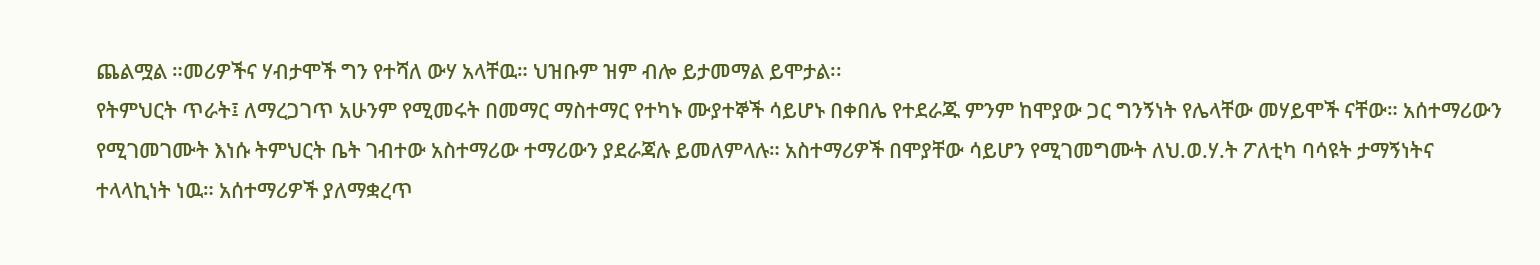ጨልሟል ።መሪዎችና ሃብታሞች ግን የተሻለ ውሃ አላቸዉ። ህዝቡም ዝም ብሎ ይታመማል ይሞታል፡፡
የትምህርት ጥራት፤ ለማረጋገጥ አሁንም የሚመሩት በመማር ማስተማር የተካኑ ሙያተኞች ሳይሆኑ በቀበሌ የተደራጁ ምንም ከሞያው ጋር ግንኝነት የሌላቸው መሃይሞች ናቸው። አሰተማሪውን የሚገመገሙት እነሱ ትምህርት ቤት ገብተው አስተማሪው ተማሪውን ያደራጃሉ ይመለምላሉ። አስተማሪዎች በሞያቸው ሳይሆን የሚገመግሙት ለህ.ወ.ሃ.ት ፖለቲካ ባሳዩት ታማኝነትና ተላላኪነት ነዉ። አሰተማሪዎች ያለማቋረጥ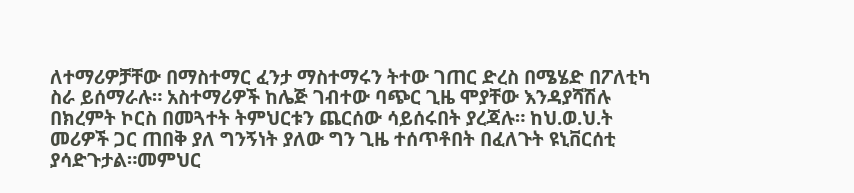ለተማሪዎቻቸው በማስተማር ፈንታ ማስተማሩን ትተው ገጠር ድረስ በሜሄድ በፖለቲካ ስራ ይሰማራሉ። አስተማሪዎች ከሌጅ ገብተው ባጭር ጊዜ ሞያቸው እንዳያሻሽሉ በክረምት ኮርስ በመጓተት ትምህርቱን ጨርሰው ሳይሰሩበት ያረጃሉ። ከህ.ወ.ህ.ት መሪዎች ጋር ጠበቅ ያለ ግንኝነት ያለው ግን ጊዜ ተሰጥቶበት በፈለጉት ዩኒቨርሰቲ ያሳድጉታል።መምህር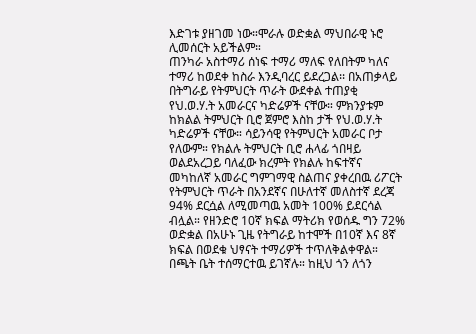እድገቱ ያዘገመ ነው።ሞራሉ ወድቋል ማህበራዊ ኑሮ ሊመሰርት አይችልም።
ጠንካራ አስተማሪ ሰነፍ ተማሪ ማለፍ የለበትም ካለና ተማሪ ከወደቀ ከስራ እንዲባረር ይደረጋል፡፡ በአጠቃላይ በትግራይ የትምህርት ጥራት ውደቀል ተጠያቂ የህ.ወ.ሃ.ት አመራርና ካድሬዎች ናቸው። ምክንያቱም ከክልል ትምህርት ቢሮ ጀምሮ እስከ ታች የህ.ወ.ሃ.ት ካድሬዎች ናቸው። ሳይንሳዊ የትምህርት አመራር ቦታ የለውም። የክልሉ ትምህርት ቢሮ ሐላፊ ጎበዛይ ወልደአረጋይ ባለፈው ክረምት የክልሉ ከፍተኛና መካከለኛ አመራር ግምገማዊ ስልጠና ያቀረበዉ ሪፖርት የትምህርት ጥራት በአንደኛና በሁለተኛ መለስተኛ ደረጃ 94% ደርሷል ለሚመጣዉ አመት 100% ይደርሳል ብሏል። የዘንድሮ 10ኛ ክፍል ማትሪክ የወሰዱ ግን 72% ወድቋል በአሁኑ ጊዜ የትግራይ ከተሞች በ10ኛ እና 8ኛ ክፍል በወደቁ ህፃናት ተማሪዎች ተጥለቅልቀዋል። በጫት ቤት ተሰማርተዉ ይገኛሉ። ከዚህ ጎን ለጎን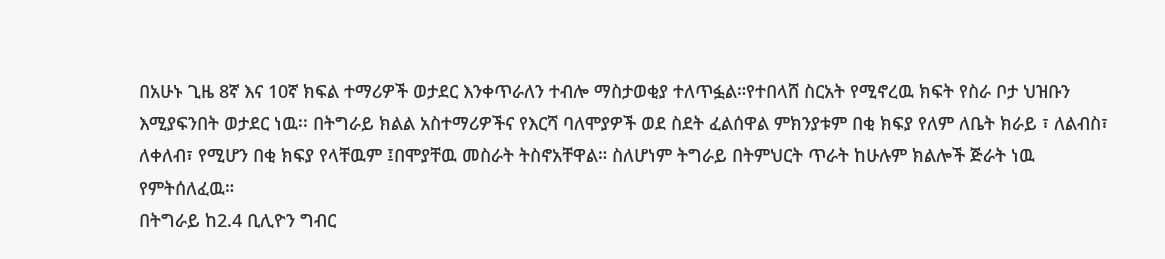በአሁኑ ጊዜ 8ኛ እና 10ኛ ክፍል ተማሪዎች ወታደር እንቀጥራለን ተብሎ ማስታወቂያ ተለጥፏል።የተበላሸ ስርአት የሚኖረዉ ክፍት የስራ ቦታ ህዝቡን እሚያፍንበት ወታደር ነዉ፡፡ በትግራይ ክልል አስተማሪዎችና የእርሻ ባለሞያዎች ወደ ስደት ፈልሰዋል ምክንያቱም በቂ ክፍያ የለም ለቤት ክራይ ፣ ለልብስ፣ ለቀለብ፣ የሚሆን በቂ ክፍያ የላቸዉም ፤በሞያቸዉ መስራት ትስኖአቸዋል። ስለሆነም ትግራይ በትምህርት ጥራት ከሁሉም ክልሎች ጅራት ነዉ የምትሰለፈዉ።
በትግራይ ከ2.4 ቢሊዮን ግብር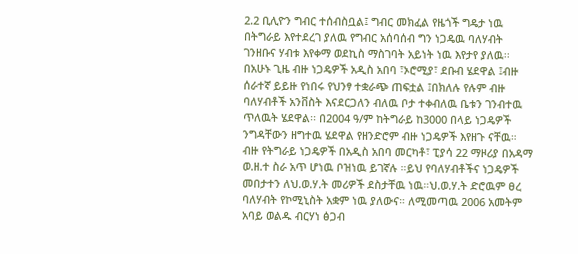2.2 ቢሊዮን ግብር ተሰብስቧል፤ ግብር መክፈል የዜጎች ግዴታ ነዉ በትግራይ እየተደረገ ያለዉ የግብር አሰባሰብ ግን ነጋዴዉ ባለሃብት ገንዘቡና ሃብቱ እየቀማ ወደኪስ ማስገባት አይነት ነዉ እየታየ ያለዉ፡፡ በአሁኑ ጊዜ ብዙ ነጋዴዎች አዲስ አበባ ፣ኦሮሚያ፣ ደቡብ ሄደዋል ፤ብዙ ሰራተኛ ይይዙ የነበሩ የህንፃ ተቋራጭ ጠፍቷል ፤በክለሉ የሉም ብዙ ባለሃብቶች አንቨስት እናደርጋለን ብለዉ ቦታ ተቀብለዉ ቤቱን ገንብተዉ ጥለዉት ሄደዋል፡፡ በ2004 ዓ/ም ከትግራይ ከ3000 በላይ ነጋዴዎች ንግዳቸውን ዘግተዉ ሄደዋል የዘንድሮም ብዙ ነጋዴዎች እየዘጉ ናቸዉ። ብዙ የትግራይ ነጋዴዎች በአዲስ አበባ መርካቶ፣ ፒያሳ 22 ማዞሪያ በአዳማ ወ.ዘ.ተ ስራ አጥ ሆነዉ ቦዝነዉ ይገኛሉ ።ይህ የባለሃብቶችና ነጋዴዎች መበታተን ለህ.ወ.ሃ.ት መሪዎች ደስታቸዉ ነዉ።ህ.ወ.ሃ.ት ድሮዉም ፀረ ባለሃብት የኮሚኒስት አቋም ነዉ ያለውና። ለሚመጣዉ 2006 አመትም አባይ ወልዱ ብርሃነ ፅጋብ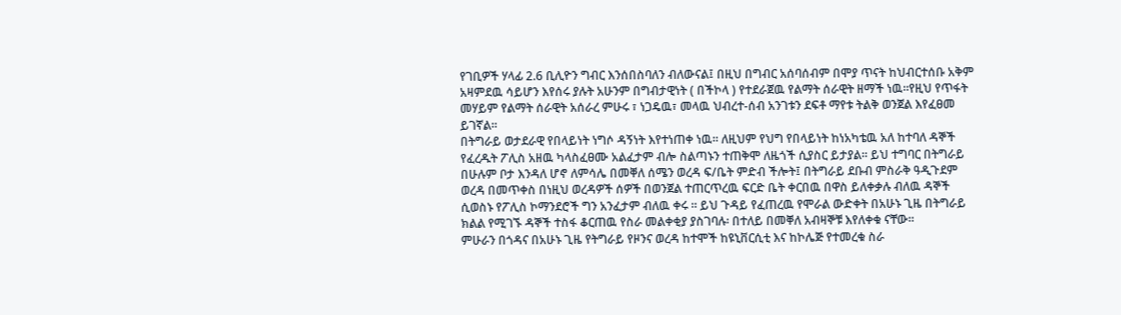የገቢዎች ሃላፊ 2.6 ቢሊዮን ግብር እንሰበስባለን ብለውናል፤ በዚህ በግብር አሰባሰብም በሞያ ጥናት ከህብርተሰቡ አቅም አዛምደዉ ሳይሆን እየሰሩ ያሉት አሁንም በግብታዊነት ( በችኮላ ) የተደራጀዉ የልማት ሰራዊት ዘማች ነዉ።የዚህ የጥፋት መሃይም የልማት ሰራዊት አሰራረ ምሁሩ ፣ ነጋዴዉ፣ መላዉ ህብረተ-ሰብ አንገቱን ደፍቶ ማየቱ ትልቅ ወንጀል እየፈፀመ ይገኛል፡፡
በትግራይ ወታደራዊ የበላይነት ነግሶ ዳኝነት እየተነጠቀ ነዉ፡፡ ለዚህም የህግ የበላይነት ከነአካቴዉ አለ ከተባለ ዳኞች የፈረዱት ፖሊስ አዘዉ ካላስፈፀሙ አልፈታም ብሎ ስልጣኑን ተጠቅሞ ለዜጎች ሲያስር ይታያል፡፡ ይህ ተግባር በትግራይ በሁሉም ቦታ እንዳለ ሆኖ ለምሳሌ በመቐለ ሰሜን ወረዳ ፍ/ቤት ምድብ ችሎት፤ በትግራይ ደቡብ ምስራቅ ዓዲጉደም ወረዳ በመጥቀስ በነዚህ ወረዳዎች ሰዎች በወንጀል ተጠርጥረዉ ፍርድ ቤት ቀርበዉ በዋስ ይለቀቃሉ ብለዉ ዳኞች ሲወስኑ የፖሊስ ኮማንደሮች ግን አንፈታም ብለዉ ቀሩ ። ይህ ጉዳይ የፈጠረዉ የሞራል ውድቀት በአሁኑ ጊዜ በትግራይ ክልል የሚገኙ ዳኞች ተስፋ ቆርጠዉ የስራ መልቀቂያ ያስገባሉ፡ በተለይ በመቐለ አብዛኞቹ እየለቀቁ ናቸው፡፡
ምሁራን በጎዳና በአሁኑ ጊዜ የትግራይ የዞንና ወረዳ ከተሞች ከዩኒቨርሲቲ እና ከኮሌጅ የተመረቁ ስራ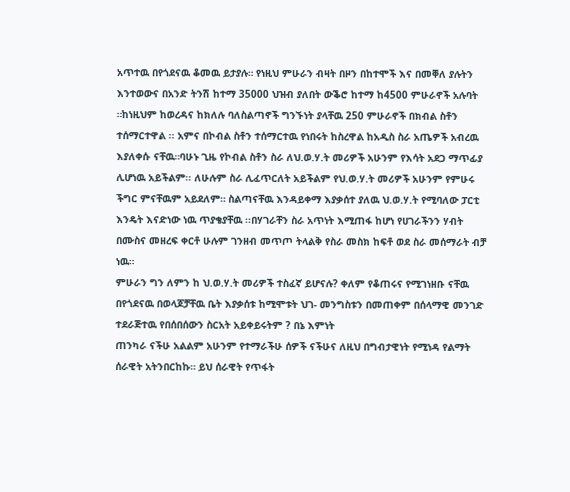አጥተዉ በየጎደናዉ ቆመዉ ይታያሉ። የነዚህ ምሁራን ብዛት በዞን በከተሞች እና በመቐለ ያሉትን እንተወውና በአንድ ትንሽ ከተማ 35000 ህዝብ ያለበት ውቕሮ ከተማ ከ4500 ምሁራኖች አሉባት ።ከነዚህም ከወረዳና ከክለሉ ባለስልጣኖች ግንኙነት ያላቸዉ 250 ምሁራኖች በክብል ስቶን ተሰማርተዋል ፡፡ አምና በኮብል ስቶን ተሰማርተዉ የነበሩት ከስረዋል ከአዲስ ስራ አጤዎች አብረዉ እያለቀሱ ናቸዉ።ባሁኑ ጊዜ የኮብል ስቶን ስራ ለህ.ወ.ሃ.ት መሪዎች አሁንም የእሳት አደጋ ማጥፊያ ሊሆነዉ አይችልም፡፡ ለሁሉም ስራ ሊፈጥርለት አይችልም የህ.ወ.ሃ.ት መሪዎች አሁንም የምሁሩ ችግር ምናቸዉም አይደለም። ስልጣናቸዉ እንዳይቀማ እያቃሰተ ያለዉ ህ.ወ.ሃ.ት የሚባለው ፓርቲ እንዴት እናድነው ነዉ ጥያቄያቸዉ ፡፡በሃገራቸን ስራ አጥነት እሚጠፋ ከሆነ የሀገራችንን ሃብት በሙስና መዘረፍ ቀርቶ ሁሉም ገንዘብ መጥጦ ትላልቅ የስራ መስክ ከፍቶ ወደ ስራ መሰማራት ብቻ ነዉ።
ምሁራን ግን ለምን ከ ህ.ወ.ሃ.ት መሪዎች ተስፈኛ ይሆናሉ? ቀለም የቆጠሩና የሚገነዘቡ ናቸዉ በየጎደናዉ በወላጆቻቸዉ ቤት እያቃሰቱ ከሚሞቱት ህገ- መንግስቱን በመጠቀም በሰላማዊ መንገድ ተደራጅተዉ የበሰበሰውን ስርአት አይቀይሩትም ? በኔ እምነት
ጠንካራ ናችሁ አልልም አሁንም የተማራችሁ ሰዎች ናችሁና ለዚህ በግብታዊነት የሚነዳ የልማት ሰራዊት አትንበርከኩ። ይህ ሰራዊት የጥፋት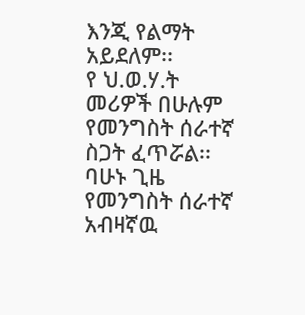እንጂ የልማት አይደለም፡፡
የ ህ.ወ.ሃ.ት መሪዎች በሁሉም የመንግስት ሰራተኛ ስጋት ፈጥሯል፡፡ ባሁኑ ጊዜ የመንግስት ሰራተኛ አብዛኛዉ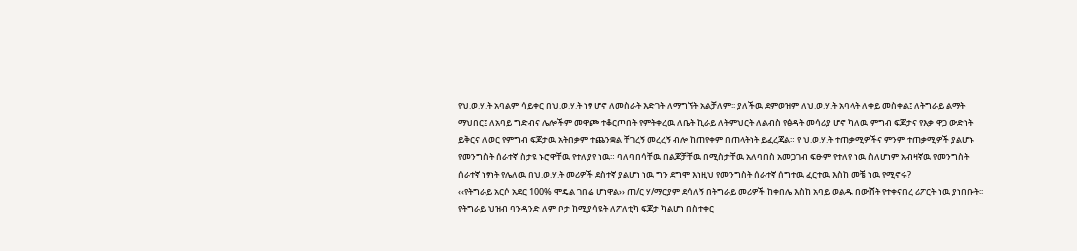የህ.ወ.ሃ.ት አባልም ሳይቀር በህ.ወ.ሃ.ት ነፃ ሆኖ ለመስራት እድገት ለማግኘት አልቻለም፡፡ ያለችዉ ደምወዝም ለህ.ወ.ሃ.ት አባላት ለቀይ መስቀል፤ ለትግራይ ልማት ማህበር፤ ለአባይ ግድብና ሌሎችም መዋጮ ተቆርጦበት የምትቀረዉ ለቤት ኪራይ ለትምህርት ለልብስ የፅዳት መሳሪያ ሆኖ ካለዉ ምግብ ፍጆታና የእቃ ዋጋ ውድነት ይቅርና ለወር የምግብ ፍጆታዉ አትበቃም ተጨንቋል ቸገረኝ መረረኝ ብሎ ከጠየቀም በጠላትነት ይፈረጃል። የ ህ.ወ.ሃ.ት ተጠቃሚዎችና ምንም ተጠቃሚዎች ያልሆኑ የመንግስት ሰራተኛ ስታዩ ኑሮዋቸዉ የተለያየ ነዉ። ባለባበሳቸዉ በልጆቻቸዉ በሚስታቸዉ አለባበስ አመጋገብ ፍፁም የተለየ ነዉ ስለሆነም አብዛኛዉ የመንግስት ሰራተኛ ነፃነት የሌለዉ በህ.ወ.ሃ.ት መሪዎች ደስተኛ ያልሆነ ነዉ ግን ደግሞ እነዚህ የመንግስት ሰራተኛ ሰግተዉ ፈርተዉ እስከ መቼ ነዉ የሚኖሩ?
‹‹የትግራይ አርሶ አደር 100% ሞዴል ገበሬ ሆነዋል›› ጠ/ር ሃ/ማርያም ደሳለኝ በትግራይ መሪዎች ከቀበሌ እስከ አባይ ወልዱ በውሸት የተቀናበረ ሪፖርት ነዉ ያነበቡት፡፡ የትግራይ ህዝብ ባንዳንድ ለም ቦታ ከሚያሳዩት ለፖለቲካ ፍጆታ ካልሆነ በስተቀር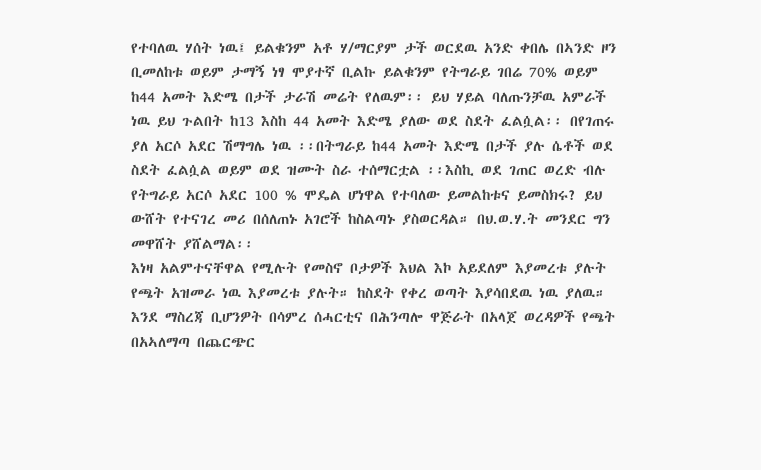የተባለዉ ሃሰት ነዉ፤ ይልቁንም አቶ ሃ/ማርያም ታች ወርደዉ አንድ ቀበሌ በኣንድ ዞን ቢመለከቱ ወይም ታማኝ ነፃ ሞያተኛ ቢልኩ ይልቁንም የትግራይ ገበሬ 70% ወይም ከ44 አመት እድሜ በታች ታራሽ መሬት የለዉም፡፡ ይህ ሃይል ባለጡንቻዉ አምራች ነዉ ይህ ጉልበት ከ13 እስከ 44 አመት እድሜ ያለው ወደ ስደት ፈልሷል፡፡ በየገጠሩ ያለ አርሶ አደር ሽማግሌ ነዉ ፡፡በትግራይ ከ44 አመት እድሜ በታች ያሉ ሴቶች ወደ ስደት ፈልሷል ወይም ወደ ዝሙት ስራ ተሰማርቷል ፡፡እስኪ ወደ ገጠር ወረድ ብሉ የትግራይ አርሶ አደር 100 % ሞዴል ሆነዋል የተባለው ይመልከቱና ይመስክሩ? ይህ ውሸት የተናገረ መሪ በሰለጠኑ አገሮች ከስልጣኑ ያስወርዳል። በህ.ወ.ሃ.ት መንደር ግን መዋሸት ያሸልማል፡፡
እነዛ አልምተናቸዋል የሚሉት የመስኖ ቦታዎች እህል እኮ አይደለም እያመረቱ ያሉት የጫት አዝመራ ነዉ እያመረቱ ያሉት። ከስደት የቀረ ወጣት እያሳበደዉ ነዉ ያለዉ። እንደ ማስረጃ ቢሆንዎት በሳምረ ሰሓርቲና በሕንጣሎ ዋጅራት በአላጀ ወረዳዎች የጫት በአኣለማጣ በጨርጭር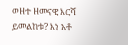ወዘተ ዘመናዊ እርሻ ይመልከቱ? እነ አቶ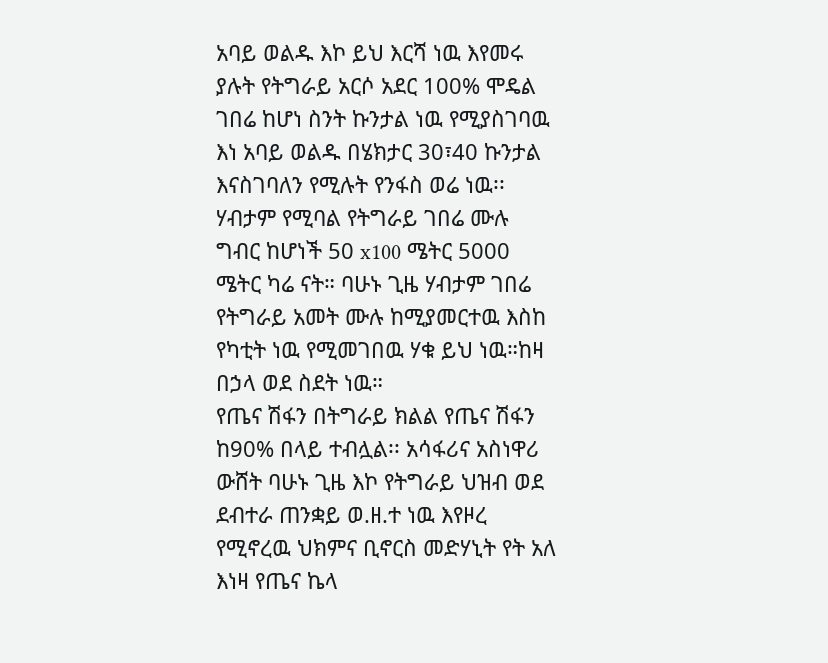አባይ ወልዱ እኮ ይህ እርሻ ነዉ እየመሩ ያሉት የትግራይ አርሶ አደር 100% ሞዴል ገበሬ ከሆነ ስንት ኩንታል ነዉ የሚያስገባዉ እነ አባይ ወልዱ በሄክታር 30፣40 ኩንታል እናስገባለን የሚሉት የንፋስ ወሬ ነዉ፡፡ ሃብታም የሚባል የትግራይ ገበሬ ሙሉ ግብር ከሆነች 50 x100 ሜትር 5000 ሜትር ካሬ ናት። ባሁኑ ጊዜ ሃብታም ገበሬ የትግራይ አመት ሙሉ ከሚያመርተዉ እስከ የካቲት ነዉ የሚመገበዉ ሃቁ ይህ ነዉ።ከዛ በኃላ ወደ ስደት ነዉ።
የጤና ሽፋን በትግራይ ክልል የጤና ሽፋን ከ90% በላይ ተብሏል፡፡ አሳፋሪና አስነዋሪ ውሸት ባሁኑ ጊዜ እኮ የትግራይ ህዝብ ወደ ደብተራ ጠንቋይ ወ.ዘ.ተ ነዉ እየዞረ የሚኖረዉ ህክምና ቢኖርስ መድሃኒት የት አለ እነዛ የጤና ኬላ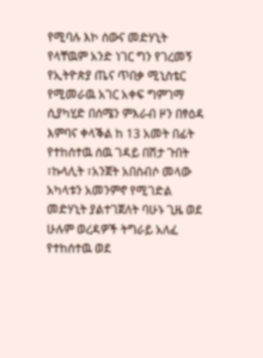የሚባሉ እኮ ሰውና መድሃኒት የላቸዉም አንድ ነገር ግን የገረመኝ የኢትዮጵያ ጤና ጥበቃ ሚኒስቴር የሚመራዉ አገር አቀፍ ግምገማ ሲያካሂድ በሰሜን ምእራብ ዞን በፃዕዳ እምባና ቀላቕል ከ 13 አመት በፊት የተከሰተዉ ሰዉ ገዳይ በሽታ ጉበት ፣ኩላሊት ፣አንጀት አበስብሶ መላው አካላቱን አመንምኖ የሚገድል መድሃኒት ያልተገጀለት ባሁኑ ጊዜ ወደ ሁሉም ወረዳዎች ትግራይ አለፈ የተከሰተዉ ወደ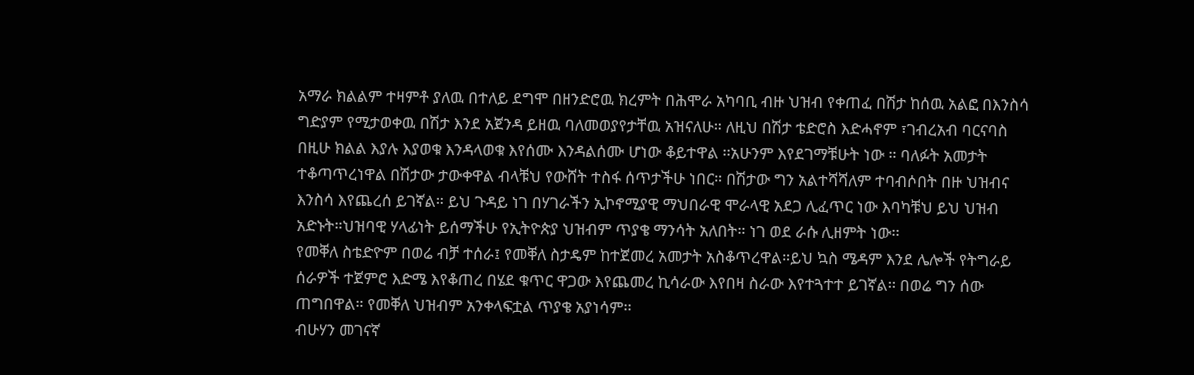አማራ ክልልም ተዛምቶ ያለዉ በተለይ ደግሞ በዘንድሮዉ ክረምት በሕሞራ አካባቢ ብዙ ህዝብ የቀጠፈ በሽታ ከሰዉ አልፎ በእንስሳ ግድያም የሚታወቀዉ በሽታ እንደ አጀንዳ ይዘዉ ባለመወያየታቸዉ አዝናለሁ። ለዚህ በሽታ ቴድሮስ እድሓኖም ፣ገብረአብ ባርናባስ በዚሁ ክልል እያሉ እያወቁ እንዳላወቁ እየሰሙ እንዳልሰሙ ሆነው ቆይተዋል ፡፡አሁንም እየደገማቹሁት ነው ። ባለፉት አመታት ተቆጣጥረነዋል በሽታው ታውቀዋል ብላቹህ የውሸት ተስፋ ሰጥታችሁ ነበር። በሽታው ግን አልተሻሻለም ተባብሶበት በዙ ህዝብና እንስሳ እየጨረሰ ይገኛል። ይህ ጉዳይ ነገ በሃገራችን ኢኮኖሚያዊ ማህበራዊ ሞራላዊ አደጋ ሊፈጥር ነው እባካቹህ ይህ ህዝብ አድኑት።ህዝባዊ ሃላፊነት ይሰማችሁ የኢትዮጵያ ህዝብም ጥያቄ ማንሳት አለበት። ነገ ወደ ራሱ ሊዘምት ነው፡፡
የመቐለ ስቴድዮም በወሬ ብቻ ተሰራ፤ የመቐለ ስታዴም ከተጀመረ አመታት አስቆጥረዋል።ይህ ኳስ ሜዳም እንደ ሌሎች የትግራይ ሰራዎች ተጀምሮ እድሜ እየቆጠረ በሄደ ቁጥር ዋጋው እየጨመረ ኪሳራው እየበዛ ስራው እየተጓተተ ይገኛል፡፡ በወሬ ግን ሰው ጠግበዋል። የመቐለ ህዝብም አንቀላፍቷል ጥያቄ አያነሳም፡፡
ብሁሃን መገናኛ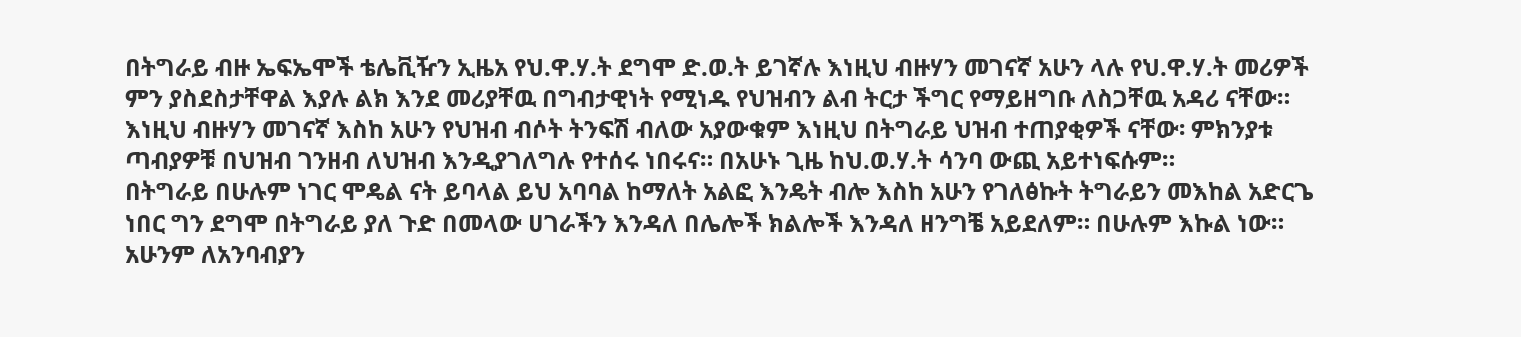በትግራይ ብዙ ኤፍኤሞች ቴሌቪዥን ኢዜአ የህ.ዋ.ሃ.ት ደግሞ ድ.ወ.ት ይገኛሉ እነዚህ ብዙሃን መገናኛ አሁን ላሉ የህ.ዋ.ሃ.ት መሪዎች ምን ያስደስታቸዋል እያሉ ልክ እንደ መሪያቸዉ በግብታዊነት የሚነዱ የህዝብን ልብ ትርታ ችግር የማይዘግቡ ለስጋቸዉ አዳሪ ናቸው። እነዚህ ብዙሃን መገናኛ እስከ አሁን የህዝብ ብሶት ትንፍሽ ብለው አያውቁም እነዚህ በትግራይ ህዝብ ተጠያቂዎች ናቸው፡ ምክንያቱ ጣብያዎቹ በህዝብ ገንዘብ ለህዝብ እንዲያገለግሉ የተሰሩ ነበሩና። በአሁኑ ጊዜ ከህ.ወ.ሃ.ት ሳንባ ውጪ አይተነፍሱም።
በትግራይ በሁሉም ነገር ሞዴል ናት ይባላል ይህ አባባል ከማለት አልፎ እንዴት ብሎ እስከ አሁን የገለፅኩት ትግራይን መእከል አድርጌ ነበር ግን ደግሞ በትግራይ ያለ ጉድ በመላው ሀገራችን እንዳለ በሌሎች ክልሎች እንዳለ ዘንግቼ አይደለም። በሁሉም እኩል ነው። አሁንም ለአንባብያን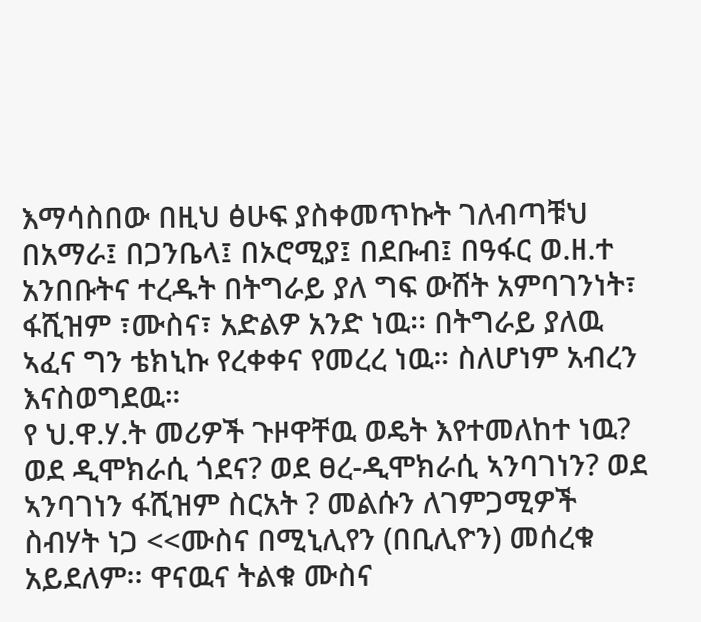እማሳስበው በዚህ ፅሁፍ ያስቀመጥኩት ገለብጣቹህ በአማራ፤ በጋንቤላ፤ በኦሮሚያ፤ በደቡብ፤ በዓፋር ወ.ዘ.ተ አንበቡትና ተረዱት በትግራይ ያለ ግፍ ውሸት አምባገንነት፣ ፋሺዝም ፣ሙስና፣ አድልዎ አንድ ነዉ፡፡ በትግራይ ያለዉ ኣፈና ግን ቴክኒኩ የረቀቀና የመረረ ነዉ። ስለሆነም አብረን እናስወግደዉ።
የ ህ.ዋ.ሃ.ት መሪዎች ጉዞዋቸዉ ወዴት እየተመለከተ ነዉ? ወደ ዲሞክራሲ ጎደና? ወደ ፀረ-ዲሞክራሲ ኣንባገነን? ወደ ኣንባገነን ፋሺዝም ስርአት ? መልሱን ለገምጋሚዎች
ስብሃት ነጋ <<ሙስና በሚኒሊየን (በቢሊዮን) መሰረቁ አይደለም፡፡ ዋናዉና ትልቁ ሙስና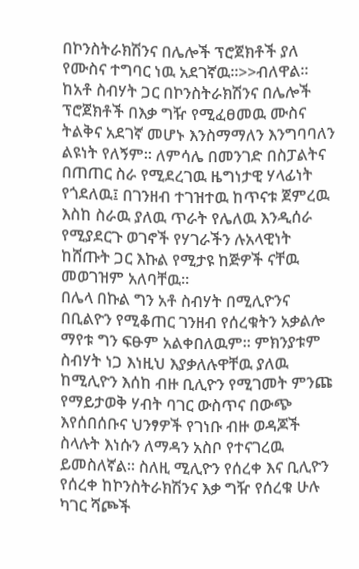በኮንስትራክሽንና በሌሎች ፕሮጀክቶች ያለ የሙስና ተግባር ነዉ አደገኛዉ፡፡>>ብለዋል፡፡
ከአቶ ስብሃት ጋር በኮንስትራክሽንና በሌሎች ፕሮጀክቶች በእቃ ግዥ የሚፈፀመዉ ሙስና ትልቅና አደገኛ መሆኑ እንስማማለን እንግባባለን ልዩነት የለኝም። ለምሳሌ በመንገድ በስፓልትና በጠጠር ስራ የሚደረገዉ ዜግነታዊ ሃላፊነት የጎደለዉ፤ በገንዘብ ተገዝተዉ ከጥናቱ ጀምረዉ እስከ ስራዉ ያለዉ ጥራት የሌለዉ እንዲሰራ የሚያደርጉ ወገኖች የሃገራችን ሉአላዊነት ከሸጡት ጋር እኩል የሚታዩ ከጅዎች ናቸዉ መወገዝም አለባቸዉ።
በሌላ በኩል ግን አቶ ስብሃት በሚሊዮንና በቢልዮን የሚቆጠር ገንዘብ የሰረቁትን አቃልሎ ማየቱ ግን ፍፁም አልቀበለዉም፡፡ ምክንያቱም ስብሃት ነጋ እነዚህ እያቃለሉዋቸዉ ያለዉ ከሚሊዮን እሰከ ብዙ ቢሊዮን የሚገመት ምንጩ የማይታወቅ ሃብት ባገር ውስጥና በውጭ እየሰበሰቡና ህንፃዎች የገነቡ ብዙ ወዳጆች ስላሉት እነሱን ለማዳን አስቦ የተናገረዉ ይመስለኛል። ስለዚ ሚሊዮን የሰረቀ እና ቢሊዮን የሰረቀ ከኮንስትራክሽንና እቃ ግዥ የሰረቁ ሁሉ ካገር ሻጮች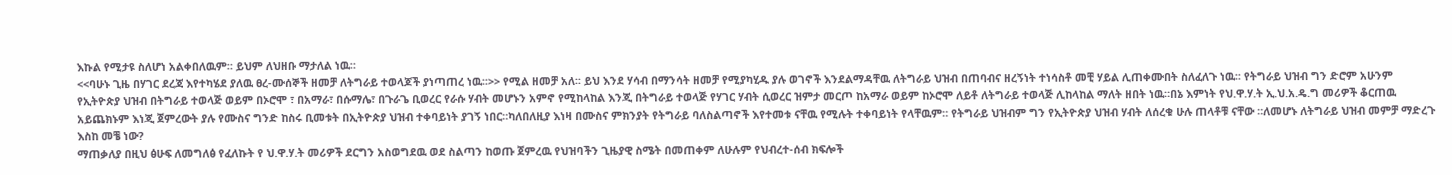እኩል የሚታዩ ስለሆነ አልቀበለዉም። ይህም ለህዘቡ ማታለል ነዉ።
<<ባሁኑ ጊዜ በሃገር ደረጃ እየተካሄደ ያለዉ ፀረ-ሙሰኞች ዘመቻ ለትግራይ ተወላጆች ያነጣጠረ ነዉ፡፡>> የሚል ዘመቻ አለ፡፡ ይህ እንደ ሃሳብ በማንሳት ዘመቻ የሚያካሂዱ ያሉ ወገኖች እንደልማዳቸዉ ለትግራይ ህዝብ በጠባብና ዘረኝነት ተነሳስቶ መቺ ሃይል ሊጠቀሙበት ስለፈለጉ ነዉ፡፡ የትግራይ ህዝብ ግን ድሮም አሁንም የኢትዮጵያ ህዝብ በትግራይ ተወላጅ ወይም በኦሮሞ ፣ በአማራ፣ በሱማሌ፣ በጉራጌ ቢወረር የራሱ ሃብት መሆኑን አምኖ የሚከላከል እንጂ በትግራይ ተወላጅ የሃገር ሃብት ሲወረር ዝምታ መርጦ ከአማራ ወይም ከኦሮሞ ለይቶ ለትግራይ ተወላጅ ሊከላከል ማለት ዘበት ነዉ።በኔ እምነት የህ.ዋ.ሃ.ት ኢ.ህ.አ.ዴ.ግ መሪዎች ቆርጠዉ አይጨክኑም እነጂ ጀምረውት ያሉ የሙስና ግንድ ከስሩ ቢመቱት በኢትዮጵያ ህዝብ ተቀባይነት ያገኝ ነበር።ካለበለዚያ እነዛ በሙስና ምክንያት የትግራይ ባለስልጣኖች እየተመቱ ናቸዉ የሚሉት ተቀባይነት የላቸዉም። የትግራይ ህዝብም ግን የኢትዮጵያ ህዝብ ሃብት ለሰረቁ ሁሉ ጠላቶቹ ናቸው ።ለመሆኑ ለትግራይ ህዝብ መምቻ ማድረጉ እስከ መቼ ነው?
ማጠቃለያ በዚህ ፅሁፍ ለመግለፅ የፈለኩት የ ህ.ዋ.ሃ.ት መሪዎች ደርግን አስወግደዉ ወደ ስልጣን ከወጡ ጀምረዉ የህዝባችን ጊዜያዊ ስሜት በመጠቀም ለሁሉም የህብረተ-ሰብ ክፍሎች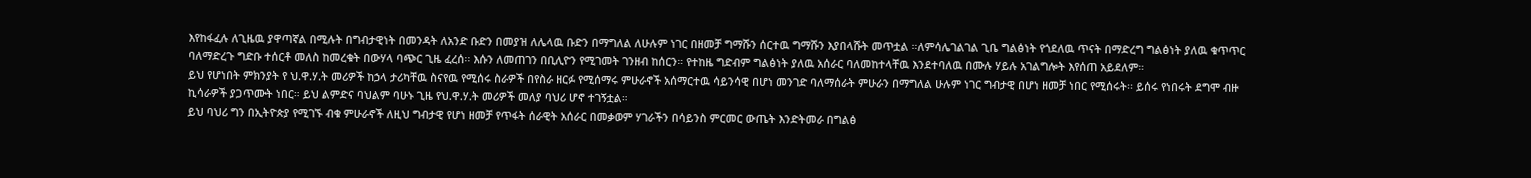እየከፋፈሉ ለጊዜዉ ያዋጣኛል በሚሉት በግብታዊነት በመንዳት ለአንድ ቡድን በመያዝ ለሌላዉ ቡድን በማግለል ለሁሉም ነገር በዘመቻ ግማሹን ሰርተዉ ግማሹን እያበላሹት መጥቷል ።ለምሳሌገልገል ጊቤ ግልፅነት የጎደለዉ ጥናት በማድረግ ግልፅነት ያለዉ ቁጥጥር ባለማድረጉ ግድቡ ተሰርቶ መለስ ከመረቁት በውሃላ ባጭር ጊዜ ፈረሰ፡፡ እሱን ለመጠገን በቢሊዮን የሚገመት ገንዘብ ከሰርን። የተከዜ ግድብም ግልፅነት ያለዉ አሰራር ባለመከተላቸዉ እንደተባለዉ በሙሉ ሃይሉ አገልግሎት እየሰጠ አይደለም።
ይህ የሆነበት ምክንያት የ ህ.ዋ.ሃ.ት መሪዎች ከኃላ ታሪካቸዉ ስናየዉ የሚሰሩ ስራዎች በየስራ ዘርፉ የሚሰማሩ ምሁራኖች አሰማርተዉ ሳይንሳዊ በሆነ መንገድ ባለማሰራት ምሁራን በማግለል ሁሉም ነገር ግብታዊ በሆነ ዘመቻ ነበር የሚሰሩት፡፡ ይሰሩ የነበሩት ደግሞ ብዙ ኪሳራዎች ያጋጥሙት ነበር። ይህ ልምድና ባህልም ባሁኑ ጊዜ የህ.ዋ.ሃ.ት መሪዎች መለያ ባህሪ ሆኖ ተገኝቷል።
ይህ ባህሪ ግን በኢትዮጵያ የሚገኙ ብቁ ምሁራኖች ለዚህ ግብታዊ የሆነ ዘመቻ የጥፋት ሰራዊት አሰራር በመቃወም ሃገራችን በሳይንስ ምርመር ውጤት እንድትመራ በግልፅ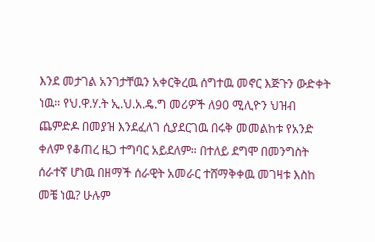እንደ መታገል አንገታቸዉን አቀርቅረዉ ሰግተዉ መኖር እጅጉን ውድቀት ነዉ። የህ.ዋ.ሃ.ት ኢ.ህ.አ.ዴ.ግ መሪዎች ለ90 ሚሊዮን ህዝብ ጨምድዶ በመያዝ እንደፈለገ ሲያደርገዉ በሩቅ መመልከቱ የአንድ ቀለም የቆጠረ ዜጋ ተግባር አይደለም። በተለይ ደግሞ በመንግስት ሰራተኛ ሆነዉ በዘማች ሰራዊት አመራር ተሸማቅቀዉ መገዛቱ እስከ መቼ ነዉ? ሁሉም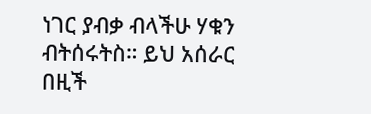ነገር ያብቃ ብላችሁ ሃቁን ብትሰሩትስ። ይህ አሰራር በዚች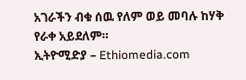አገራችን ብቁ ሰዉ የለም ወይ መባሉ ከሃቅ የራቀ አይደለም።
ኢትዮሚድያ – Ethiomedia.com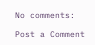No comments:

Post a Comment